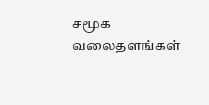சமூக வலைதளங்கள்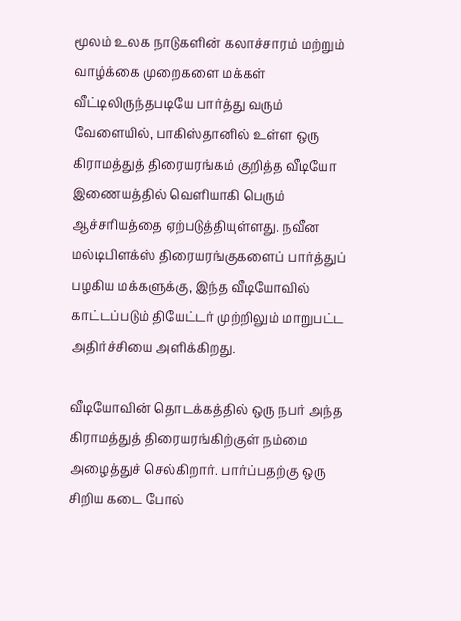மூலம் உலக நாடுகளின் கலாச்சாரம் மற்றும் வாழ்க்கை முறைகளை மக்கள் வீட்டிலிருந்தபடியே பார்த்து வரும் வேளையில், பாகிஸ்தானில் உள்ள ஒரு கிராமத்துத் திரையரங்கம் குறித்த வீடியோ இணையத்தில் வெளியாகி பெரும் ஆச்சரியத்தை ஏற்படுத்தியுள்ளது. நவீன மல்டிபிளக்ஸ் திரையரங்குகளைப் பார்த்துப் பழகிய மக்களுக்கு, இந்த வீடியோவில் காட்டப்படும் தியேட்டர் முற்றிலும் மாறுபட்ட அதிர்ச்சியை அளிக்கிறது.

வீடியோவின் தொடக்கத்தில் ஒரு நபர் அந்த கிராமத்துத் திரையரங்கிற்குள் நம்மை அழைத்துச் செல்கிறார். பார்ப்பதற்கு ஒரு சிறிய கடை போல்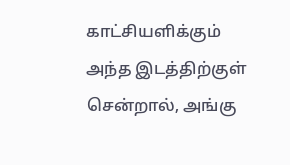காட்சியளிக்கும் அந்த இடத்திற்குள் சென்றால், அங்கு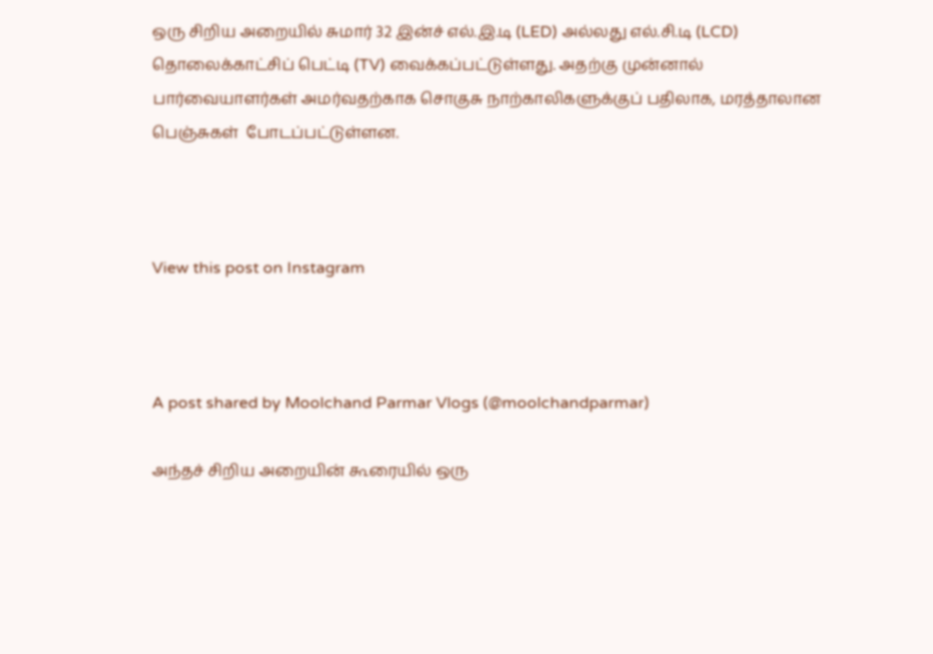ஒரு சிறிய அறையில் சுமார் 32 இன்ச் எல்.இ.டி (LED) அல்லது எல்.சி.டி (LCD) தொலைக்காட்சிப் பெட்டி (TV) வைக்கப்பட்டுள்ளது. அதற்கு முன்னால் பார்வையாளர்கள் அமர்வதற்காக சொகுசு நாற்காலிகளுக்குப் பதிலாக, மரத்தாலான பெஞ்சுகள்  போடப்பட்டுள்ளன.



View this post on Instagram



A post shared by Moolchand Parmar Vlogs (@moolchandparmar)

அந்தச் சிறிய அறையின் கூரையில் ஒரு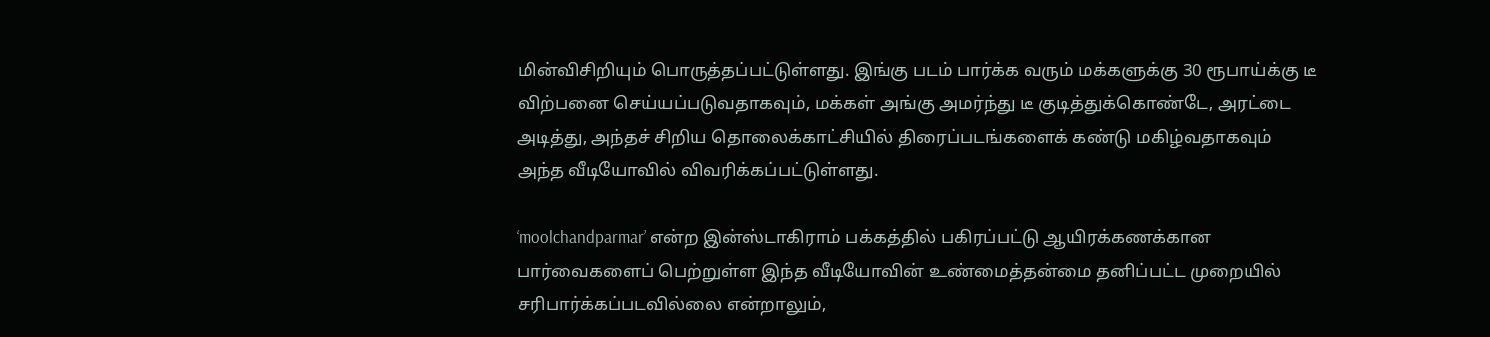மின்விசிறியும் பொருத்தப்பட்டுள்ளது. இங்கு படம் பார்க்க வரும் மக்களுக்கு 30 ரூபாய்க்கு டீ விற்பனை செய்யப்படுவதாகவும், மக்கள் அங்கு அமர்ந்து டீ குடித்துக்கொண்டே, அரட்டை அடித்து, அந்தச் சிறிய தொலைக்காட்சியில் திரைப்படங்களைக் கண்டு மகிழ்வதாகவும் அந்த வீடியோவில் விவரிக்கப்பட்டுள்ளது.

‘moolchandparmar’ என்ற இன்ஸ்டாகிராம் பக்கத்தில் பகிரப்பட்டு ஆயிரக்கணக்கான பார்வைகளைப் பெற்றுள்ள இந்த வீடியோவின் உண்மைத்தன்மை தனிப்பட்ட முறையில் சரிபார்க்கப்படவில்லை என்றாலும்,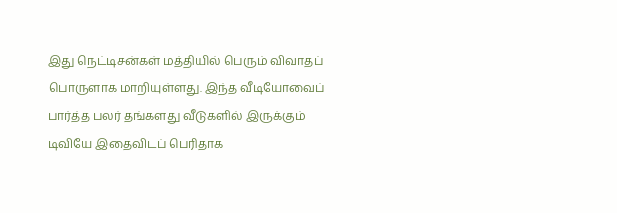இது நெட்டிசன்கள் மத்தியில் பெரும் விவாதப் பொருளாக மாறியுள்ளது. இந்த வீடியோவைப் பார்த்த பலர் தங்களது வீடுகளில் இருக்கும் டிவியே இதைவிடப் பெரிதாக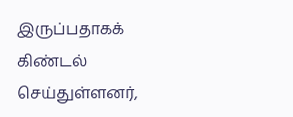இருப்பதாகக் கிண்டல் செய்துள்ளனர்,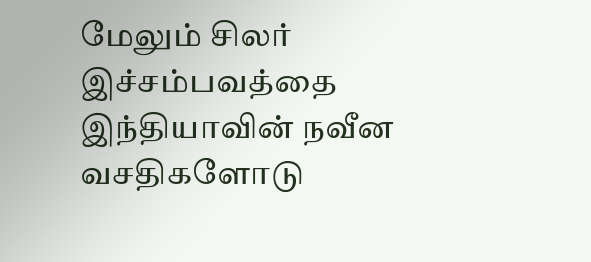மேலும் சிலர் இச்சம்பவத்தை இந்தியாவின் நவீன வசதிகளோடு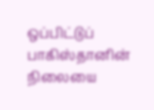ஒப்பிட்டுப் பாகிஸ்தானின் நிலையை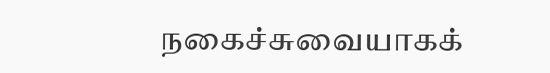நகைச்சுவையாகக்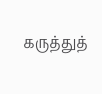கருத்துத்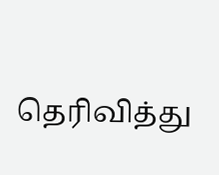தெரிவித்து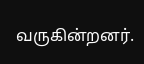வருகின்றனர்.